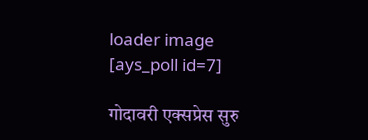loader image
[ays_poll id=7]

गोदावरी एक्सप्रेस सुरु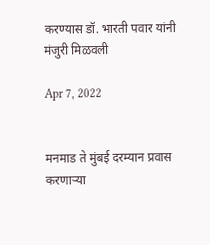करण्यास डॉ. भारती पवार यांनी मंजुरी मिळवली

Apr 7, 2022


मनमाड ते मुंबई दरम्यान प्रवास करणाऱ्या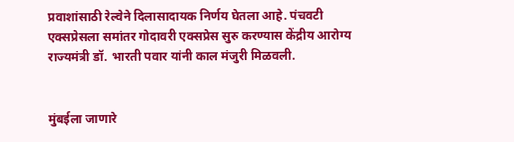प्रवाशांसाठी रेल्वेने दिलासादायक निर्णय घेतला आहे. पंचवटी एक्सप्रेसला समांतर गोदावरी एक्सप्रेस सुरु करण्यास केंद्रीय आरोग्य राज्यमंत्री डॉ. भारती पवार यांनी काल मंजुरी मिळवली.


मुंबईला जाणारे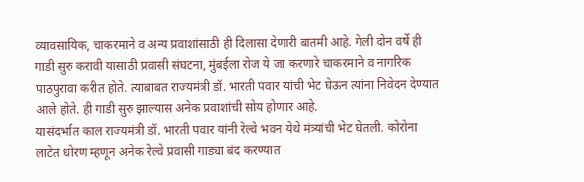व्यावसायिक, चाकरमाने व अन्य प्रवाशांसाठी ही दिलासा देणारी बातमी आहे. गेली दोन वर्षे ही गाडी सुरु करावी यासाठी प्रवासी संघटना, मुंबईला रोज ये जा करणारे चाकरमाने व नागरिक पाठपुरावा करीत होते. त्याबाबत राज्यमंत्री डॉ. भारती पवार यांची भेट घेऊन त्यांना निवेदन देण्यात आले होते. ही गाडी सुरु झाल्यास अनेक प्रवाशांची सोय होणार आहे.
यासंदर्भात काल राज्यमंत्री डॉ. भारती पवार यांनी रेल्वे भवन येथे मंत्र्यांची भेट घेतली. कोरोना लाटेत धोरण म्हणून अनेक रेल्वे प्रवासी गाड्या बंद करण्यात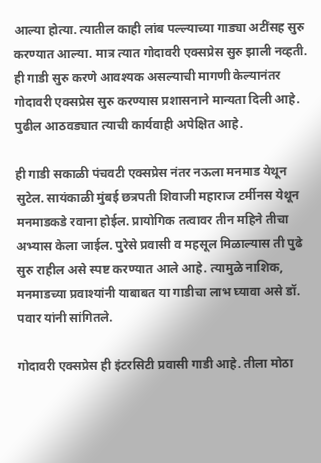आल्या होत्या. त्यातील काही लांब पल्ल्याच्या गाड्या अटींसह सुरु करण्यात आल्या. मात्र त्यात गोदावरी एक्सप्रेस सुरु झाली नव्हती. ही गाडी सुरु करणे आवश्यक असल्याची मागणी केल्यानंतर गोदावरी एक्सप्रेस सुरु करण्यास प्रशासनाने मान्यता दिली आहे. पुढील आठवड्यात त्याची कार्यवाही अपेक्षित आहे.

ही गाडी सकाळी पंचवटी एक्सप्रेस नंतर नऊला मनमाड येथून सुटेल. सायंकाळी मुंबई छत्रपती शिवाजी महाराज टर्मीनस येथून मनमाडकडे रवाना होईल. प्रायोगिक तत्वावर तीन महिने तीचा अभ्यास केला जाईल. पुरेसे प्रवासी व महसूल मिळाल्यास ती पुढे सुरु राहील असे स्पष्ट करण्यात आले आहे. त्यामुळे नाशिक, मनमाडच्या प्रवाश्यांनी याबाबत या गाडीचा लाभ घ्यावा असे डॉ. पवार यांनी सांगितले.

गोदावरी एक्सप्रेस ही इंटरसिटी प्रवासी गाडी आहे. तीला मोठा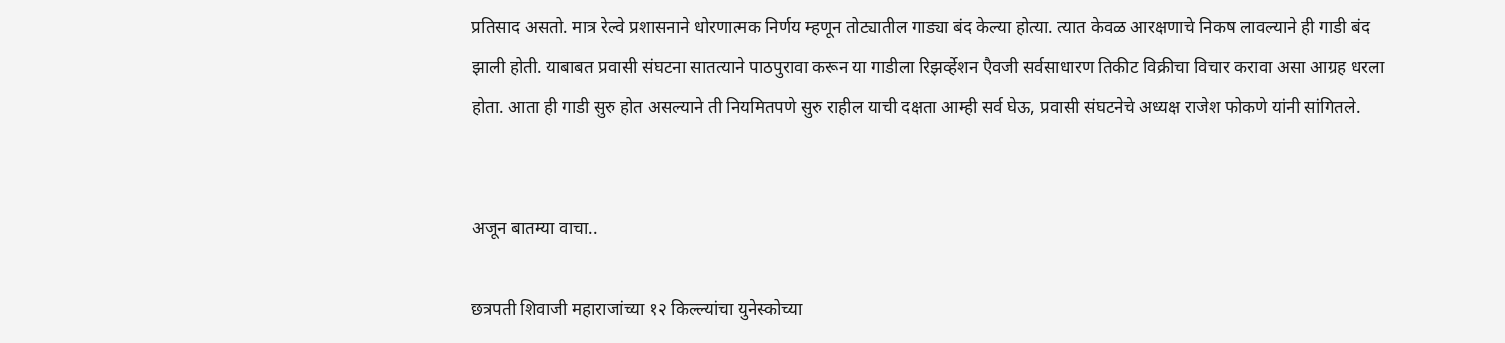प्रतिसाद असतो. मात्र रेल्वे प्रशासनाने धोरणात्मक निर्णय म्हणून तोट्यातील गाड्या बंद केल्या होत्या. त्यात केवळ आरक्षणाचे निकष लावल्याने ही गाडी बंद झाली होती. याबाबत प्रवासी संघटना सातत्याने पाठपुरावा करून या गाडीला रिझर्व्हेशन एैवजी सर्वसाधारण तिकीट विक्रीचा विचार करावा असा आग्रह धरला होता. आता ही गाडी सुरु होत असल्याने ती नियमितपणे सुरु राहील याची दक्षता आम्ही सर्व घेऊ, प्रवासी संघटनेचे अध्यक्ष राजेश फोकणे यांनी सांगितले.


अजून बातम्या वाचा..

छत्रपती शिवाजी महाराजांच्या १२ किल्ल्यांचा युनेस्कोच्या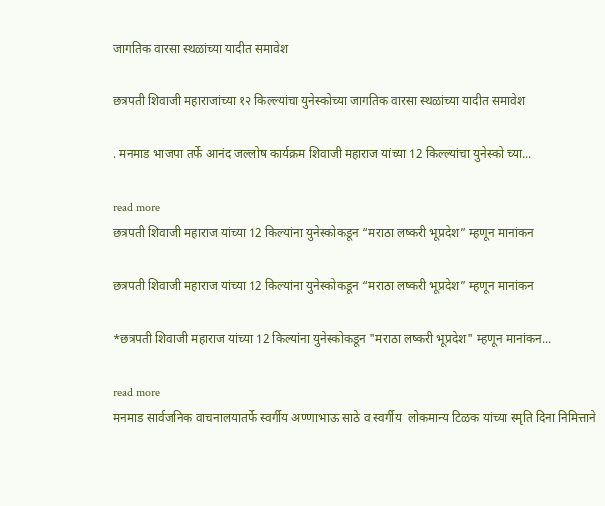जागतिक वारसा स्थळांच्या यादीत समावेश

छत्रपती शिवाजी महाराजांच्या १२ किल्ल्यांचा युनेस्कोच्या जागतिक वारसा स्थळांच्या यादीत समावेश

. मनमाड भाजपा तर्फे आनंद जल्लोष कार्यक्रम शिवाजी महाराज यांच्या 12 किल्ल्यांचा युनेस्को च्या...

read more
छत्रपती शिवाजी महाराज यांच्या 12 किल्यांना युनेस्कोकडून “मराठा लष्करी भूप्रदेश” म्हणून मानांकन

छत्रपती शिवाजी महाराज यांच्या 12 किल्यांना युनेस्कोकडून “मराठा लष्करी भूप्रदेश” म्हणून मानांकन

*छत्रपती शिवाजी महाराज यांच्या 12 किल्यांना युनेस्कोकडून "मराठा लष्करी भूप्रदेश" म्हणून मानांकन...

read more
मनमाड सार्वजनिक वाचनालयातर्फे स्वर्गीय अण्णाभाऊ साठे व स्वर्गीय  लोकमान्य टिळक यांच्या स्मृति दिना निमित्ताने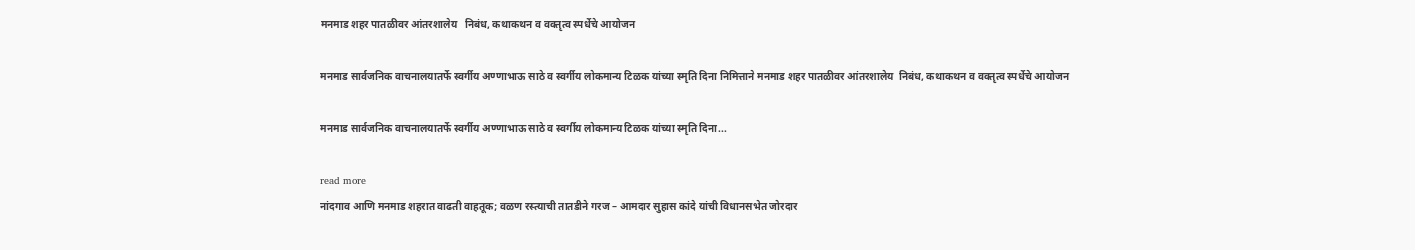मनमाड शहर पातळीवर आंतरशालेय   निबंध, कथाकथन व वक्तृत्व स्पर्धेचे आयोजन

मनमाड सार्वजनिक वाचनालयातर्फे स्वर्गीय अण्णाभाऊ साठे व स्वर्गीय लोकमान्य टिळक यांच्या स्मृति दिना निमित्ताने मनमाड शहर पातळीवर आंतरशालेय  निबंध, कथाकथन व वक्तृत्व स्पर्धेचे आयोजन

मनमाड सार्वजनिक वाचनालयातर्फे स्वर्गीय अण्णाभाऊ साठे व स्वर्गीय लोकमान्य टिळक यांच्या स्मृति दिना...

read more
नांदगाव आणि मनमाड शहरात वाढती वाहतूक; वळण रस्त्याची तातडीने गरज – आमदार सुहास कांदे यांची विधानसभेत जोरदार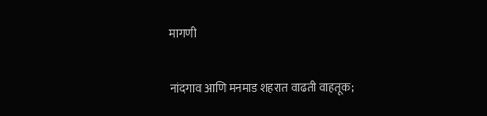मागणी

नांदगाव आणि मनमाड शहरात वाढती वाहतूक;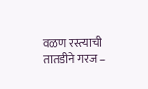वळण रस्त्याची तातडीने गरज –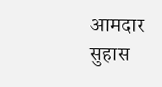आमदार सुहास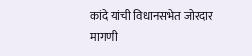कांदे यांची विधानसभेत जोरदार मागणी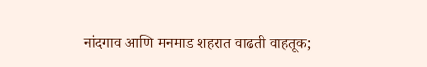नांदगाव आणि मनमाड शहरात वाढती वाहतूक;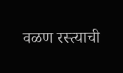वळण रस्त्याची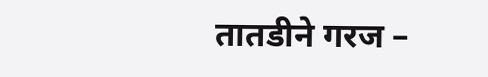तातडीने गरज –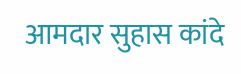आमदार सुहास कांदे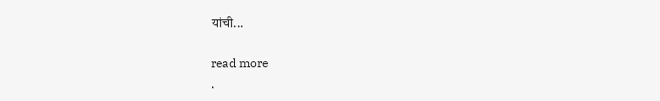यांची...

read more
.